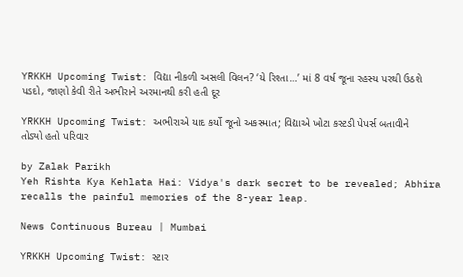YRKKH Upcoming Twist: વિદ્યા નીકળી અસલી વિલન? ‘યે રિશ્તા…’ માં 8 વર્ષ જૂના રહસ્ય પરથી ઉઠશે પડદો, જાણો કેવી રીતે અભીરાને અરમાનથી કરી હતી દૂર

YRKKH Upcoming Twist: અભીરાએ યાદ કર્યો જૂનો અકસ્માત; વિદ્યાએ ખોટા કસ્ટડી પેપર્સ બતાવીને તોડ્યો હતો પરિવાર

by Zalak Parikh
Yeh Rishta Kya Kehlata Hai: Vidya's dark secret to be revealed; Abhira recalls the painful memories of the 8-year leap.

News Continuous Bureau | Mumbai

YRKKH Upcoming Twist: સ્ટાર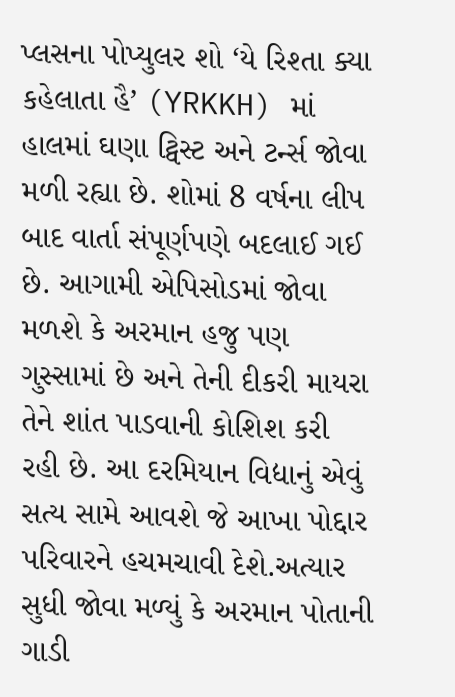પ્લસના પોપ્યુલર શો ‘યે રિશ્તા ક્યા કહેલાતા હૈ’ (YRKKH) માં હાલમાં ઘણા ટ્વિસ્ટ અને ટર્ન્સ જોવા મળી રહ્યા છે. શોમાં 8 વર્ષના લીપ બાદ વાર્તા સંપૂર્ણપણે બદલાઈ ગઈ છે. આગામી એપિસોડમાં જોવા મળશે કે અરમાન હજુ પણ ગુસ્સામાં છે અને તેની દીકરી માયરા તેને શાંત પાડવાની કોશિશ કરી રહી છે. આ દરમિયાન વિદ્યાનું એવું સત્ય સામે આવશે જે આખા પોદ્દાર પરિવારને હચમચાવી દેશે.અત્યાર સુધી જોવા મળ્યું કે અરમાન પોતાની ગાડી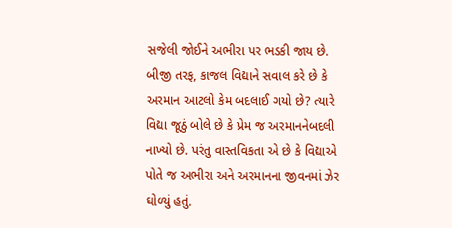સજેલી જોઈને અભીરા પર ભડકી જાય છે. બીજી તરફ, કાજલ વિદ્યાને સવાલ કરે છે કે અરમાન આટલો કેમ બદલાઈ ગયો છે? ત્યારે વિદ્યા જૂઠું બોલે છે કે પ્રેમ જ અરમાનનેબદલી નાખ્યો છે. પરંતુ વાસ્તવિકતા એ છે કે વિદ્યાએ પોતે જ અભીરા અને અરમાનના જીવનમાં ઝેર ઘોળ્યું હતું.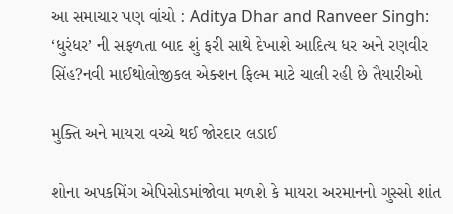આ સમાચાર પણ વાંચો : Aditya Dhar and Ranveer Singh: ‘ધુરંધર’ ની સફળતા બાદ શું ફરી સાથે દેખાશે આદિત્ય ધર અને રણવીર સિંહ?નવી માઈથોલોજીકલ એક્શન ફિલ્મ માટે ચાલી રહી છે તૈયારીઓ

મુક્તિ અને માયરા વચ્ચે થઈ જોરદાર લડાઈ

શોના અપકમિંગ એપિસોડમાંજોવા મળશે કે માયરા અરમાનનો ગુસ્સો શાંત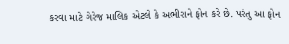કરવા માટે ગેરેજ માલિક એટલે કે અભીરાને ફોન કરે છે. પરંતુ આ ફોન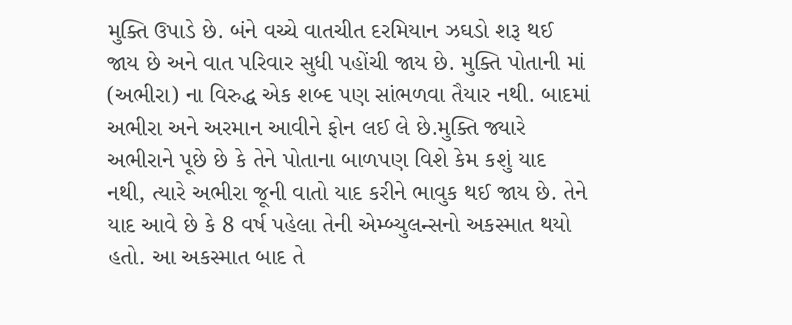મુક્તિ ઉપાડે છે. બંને વચ્ચે વાતચીત દરમિયાન ઝઘડો શરૂ થઈ જાય છે અને વાત પરિવાર સુધી પહોંચી જાય છે. મુક્તિ પોતાની માં (અભીરા) ના વિરુદ્ધ એક શબ્દ પણ સાંભળવા તૈયાર નથી. બાદમાં અભીરા અને અરમાન આવીને ફોન લઈ લે છે.મુક્તિ જ્યારે અભીરાને પૂછે છે કે તેને પોતાના બાળપણ વિશે કેમ કશું યાદ નથી, ત્યારે અભીરા જૂની વાતો યાદ કરીને ભાવુક થઈ જાય છે. તેને યાદ આવે છે કે 8 વર્ષ પહેલા તેની એમ્બ્યુલન્સનો અકસ્માત થયો હતો. આ અકસ્માત બાદ તે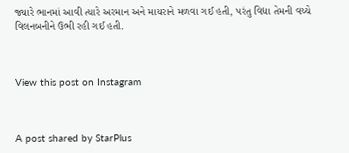જ્યારે ભાનમાં આવી ત્યારે અરમાન અને માયરાને મળવા ગઈ હતી, પરંતુ વિદ્યા તેમની વચ્ચે વિલનબનીને ઉભી રહી ગઈ હતી.



View this post on Instagram



A post shared by StarPlus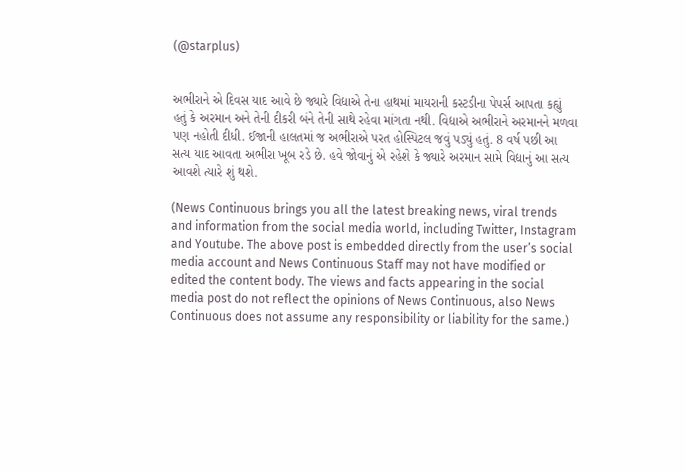(@starplus)


અભીરાને એ દિવસ યાદ આવે છે જ્યારે વિદ્યાએ તેના હાથમાં માયરાની કસ્ટડીના પેપર્સ આપતા કહ્યું હતું કે અરમાન અને તેની દીકરી બંને તેની સાથે રહેવા માંગતા નથી. વિદ્યાએ અભીરાને અરમાનને મળવા પણ નહોતી દીધી. ઈજાની હાલતમાં જ અભીરાએ પરત હોસ્પિટલ જવું પડ્યું હતું. 8 વર્ષ પછી આ સત્ય યાદ આવતા અભીરા ખૂબ રડે છે. હવે જોવાનું એ રહેશે કે જ્યારે અરમાન સામે વિદ્યાનું આ સત્ય આવશે ત્યારે શું થશે.

(News Continuous brings you all the latest breaking news, viral trends and information from the social media world, including Twitter, Instagram and Youtube. The above post is embedded directly from the user’s social media account and News Continuous Staff may not have modified or edited the content body. The views and facts appearing in the social media post do not reflect the opinions of News Continuous, also News Continuous does not assume any responsibility or liability for the same.)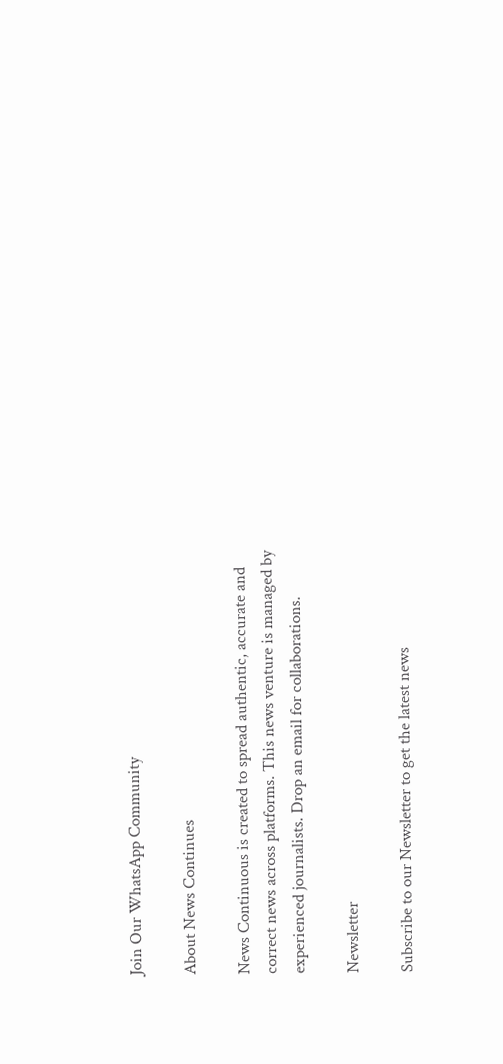Join Our WhatsApp Community

About News Continues

News Continuous is created to spread authentic, accurate and correct news across platforms. This news venture is managed by experienced journalists. Drop an email for collaborations.

Newsletter

Subscribe to our Newsletter to get the latest news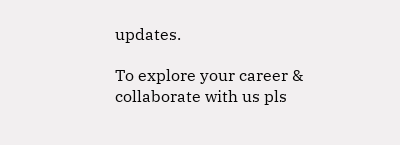updates.

To explore your career & collaborate with us pls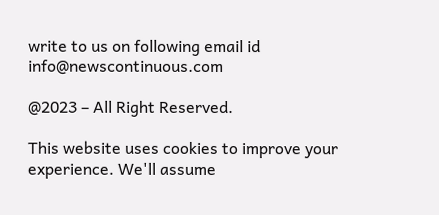write to us on following email id info@newscontinuous.com

@2023 – All Right Reserved.

This website uses cookies to improve your experience. We'll assume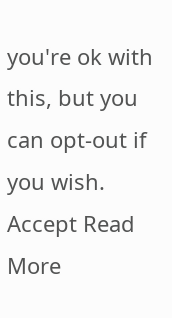you're ok with this, but you can opt-out if you wish. Accept Read More